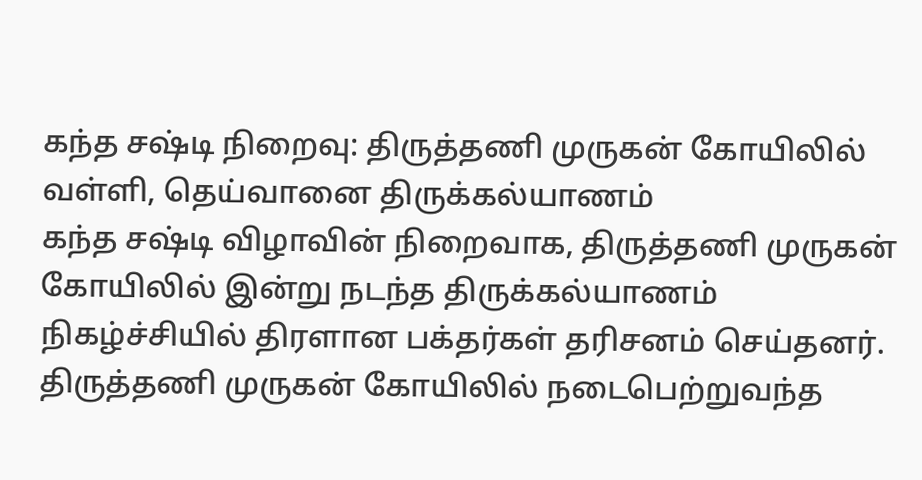கந்த சஷ்டி நிறைவு: திருத்தணி முருகன் கோயிலில் வள்ளி, தெய்வானை திருக்கல்யாணம்
கந்த சஷ்டி விழாவின் நிறைவாக, திருத்தணி முருகன் கோயிலில் இன்று நடந்த திருக்கல்யாணம் நிகழ்ச்சியில் திரளான பக்தர்கள் தரிசனம் செய்தனர்.
திருத்தணி முருகன் கோயிலில் நடைபெற்றுவந்த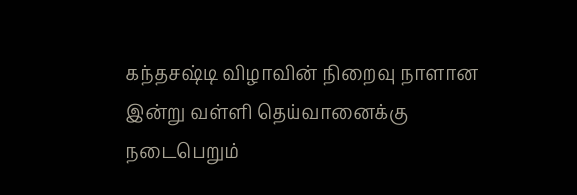கந்தசஷ்டி விழாவின் நிறைவு நாளான இன்று வள்ளி தெய்வானைக்கு நடைபெறும்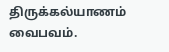திருக்கல்யாணம் வைபவம்.